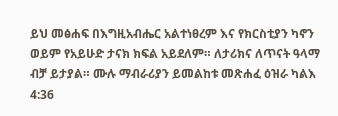ይህ መፅሐፍ በእግዚአብሔር አልተነፀረም እና የክርስቲያን ካኖን ወይም የአይሁድ ታናክ ክፍል አይደለም። ለታሪክና ለጥናት ዓላማ ብቻ ይታያል። ሙሉ ማብራሪያን ይመልከቱ መጽሐፈ ዕዝራ ካልእ 4:36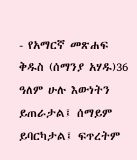- የአማርኛ መጽሐፍ ቅዱስ (ሰማንያ አሃዱ)36 ዓለም ሁሉ እውነትን ይጠራታል፤ ሰማይም ይባርካታል፤ ፍጥረትም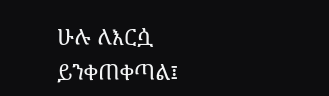ሁሉ ለእርሷ ይንቀጠቀጣል፤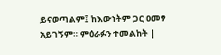ይናወጣልም፤ ከእውነትም ጋር ዐመፃ አይገኝም። ምዕራፉን ተመልከት |